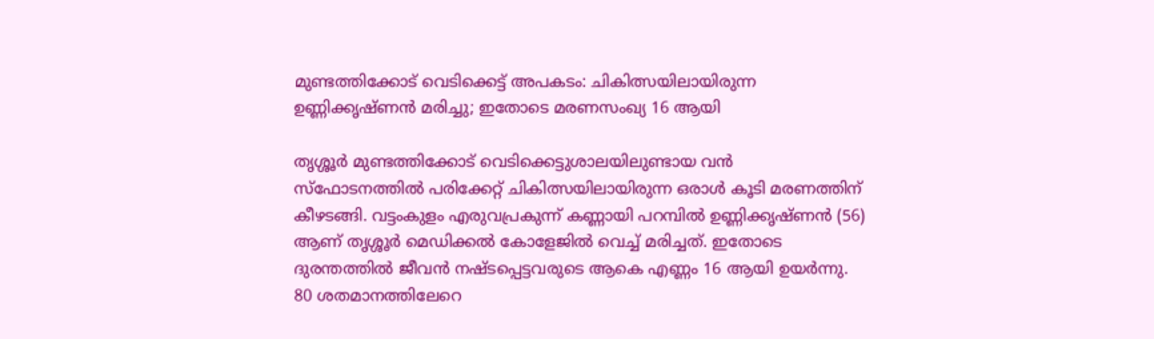മുണ്ടത്തിക്കോട് വെടിക്കെട്ട് അപകടം: ചികിത്സയിലായിരുന്ന ഉണ്ണിക്കൃഷ്ണൻ മരിച്ചു; ഇതോടെ മരണസംഖ്യ 16 ആയി

തൃശ്ശൂർ മുണ്ടത്തിക്കോട് വെടിക്കെട്ടുശാലയിലുണ്ടായ വൻ സ്ഫോടനത്തിൽ പരിക്കേറ്റ് ചികിത്സയിലായിരുന്ന ഒരാൾ കൂടി മരണത്തിന് കീഴടങ്ങി. വട്ടംകുളം എരുവപ്രകുന്ന് കണ്ണായി പറമ്പിൽ ഉണ്ണിക്കൃഷ്ണൻ (56) ആണ് തൃശ്ശൂർ മെഡിക്കൽ കോളേജിൽ വെച്ച് മരിച്ചത്. ഇതോടെ ദുരന്തത്തിൽ ജീവൻ നഷ്ടപ്പെട്ടവരുടെ ആകെ എണ്ണം 16 ആയി ഉയർന്നു.
80 ശതമാനത്തിലേറെ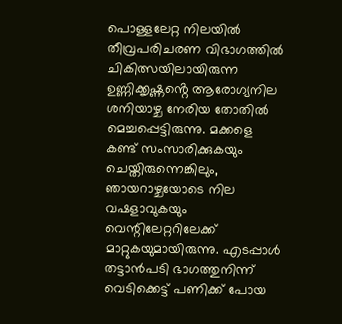പൊള്ളലേറ്റ നിലയിൽ തീവ്രപരിചരണ വിഭാഗത്തിൽ ചികിത്സയിലായിരുന്ന ഉണ്ണിക്കൃഷ്ണൻ്റെ ആരോഗ്യനില ശനിയാഴ്ച നേരിയ തോതിൽ മെച്ചപ്പെട്ടിരുന്നു. മക്കളെ കണ്ട് സംസാരിക്കുകയും ചെയ്തിരുന്നെങ്കിലും, ഞായറാഴ്ചയോടെ നില വഷളാവുകയും വെന്റിലേറ്ററിലേക്ക് മാറ്റുകയുമായിരുന്നു. എടപ്പാൾ തട്ടാൻപടി ഭാഗത്തുനിന്ന് വെടിക്കെട്ട് പണിക്ക് പോയ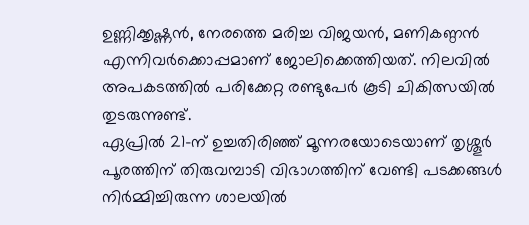ഉണ്ണിക്കൃഷ്ണൻ, നേരത്തെ മരിച്ച വിജയൻ, മണികണ്ഠൻ എന്നിവർക്കൊപ്പമാണ് ജോലിക്കെത്തിയത്. നിലവിൽ അപകടത്തിൽ പരിക്കേറ്റ രണ്ടുപേർ കൂടി ചികിത്സയിൽ തുടരുന്നുണ്ട്.
ഏപ്രിൽ 21-ന് ഉച്ചതിരിഞ്ഞ് മൂന്നരയോടെയാണ് തൃശ്ശൂർ പൂരത്തിന് തിരുവമ്പാടി വിഭാഗത്തിന് വേണ്ടി പടക്കങ്ങൾ നിർമ്മിച്ചിരുന്ന ശാലയിൽ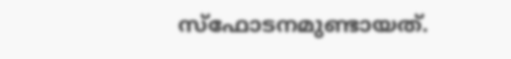സ്ഫോടനമുണ്ടായത്.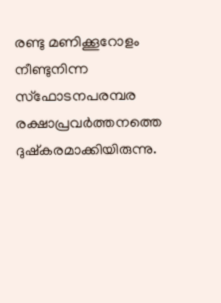രണ്ടു മണിക്കൂറോളം നീണ്ടുനിന്ന സ്ഫോടനപരമ്പര രക്ഷാപ്രവർത്തനത്തെ ദുഷ്കരമാക്കിയിരുന്നു.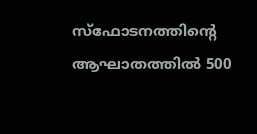സ്ഫോടനത്തിൻ്റെ ആഘാതത്തിൽ 500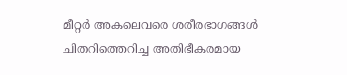മീറ്റർ അകലെവരെ ശരീരഭാഗങ്ങൾ ചിതറിത്തെറിച്ച അതിഭീകരമായ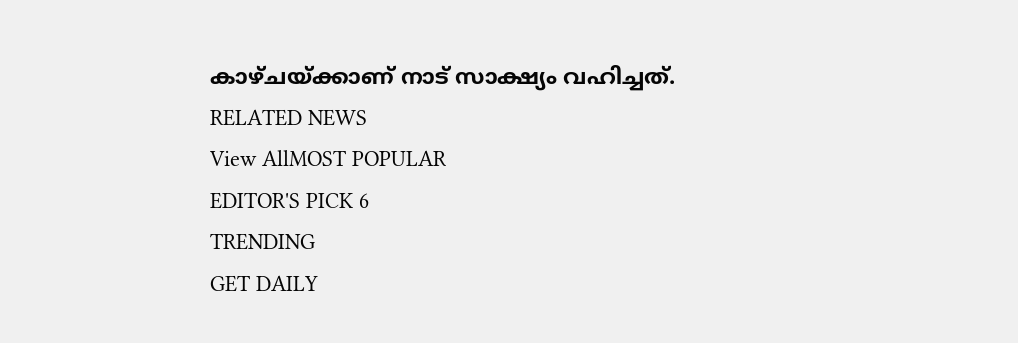കാഴ്ചയ്ക്കാണ് നാട് സാക്ഷ്യം വഹിച്ചത്.
RELATED NEWS
View AllMOST POPULAR
EDITOR'S PICK 6
TRENDING
GET DAILY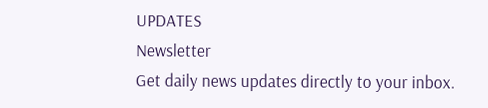UPDATES
Newsletter
Get daily news updates directly to your inbox.